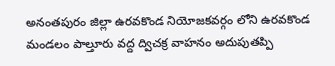అనంతపురం జిల్లా ఉరవకొండ నియోజకవర్గం లోని ఉరవకొండ మండలం పాల్తూరు వద్ద ద్విచక్ర వాహనం అదుపుతప్పి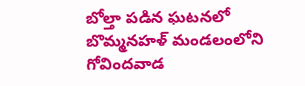బోల్తా పడిన ఘటనలో బొమ్మనహళ్ మండలంలోని గోవిందవాడ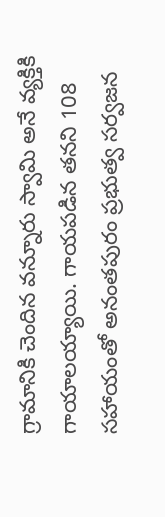గ్రామానికి చెందిన వన్నూరు స్వామి అనే వ్యక్తికి గాయాలయ్యాయి. గాయపడిన తనని 108 సహాయంతో అనంతపురం ప్రభుత్వ సర్వజన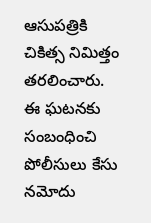ఆసుపత్రికి చికిత్స నిమిత్తం తరలించారు. ఈ ఘటనకు సంబంధించి పోలీసులు కేసు నమోదు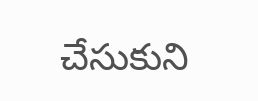చేసుకుని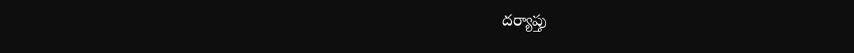దర్యాప్తు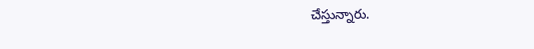చేస్తున్నారు.